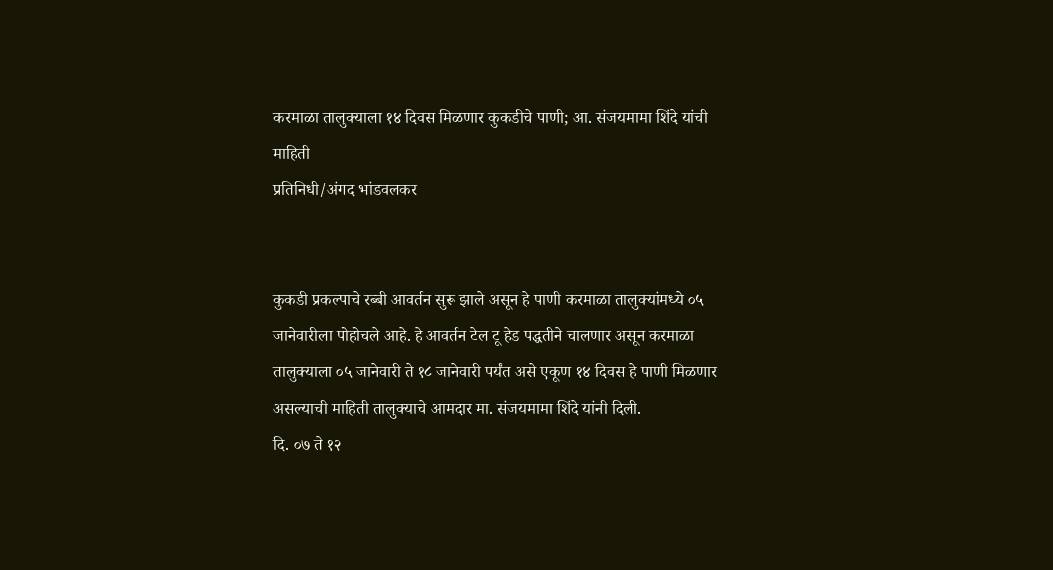करमाळा तालुक्याला १४ दिवस मिळणार कुकडीचे पाणी; आ. संजयमामा शिंदे यांची माहिती
प्रतिनिधी/अंगद भांडवलकर


कुकडी प्रकल्पाचे रब्बी आवर्तन सुरू झाले असून हे पाणी करमाळा तालुक्यांमध्ये ०५ जानेवारीला पोहोचले आहे. हे आवर्तन टेल टू हेड पद्धतीने चालणार असून करमाळा तालुक्याला ०५ जानेवारी ते १८ जानेवारी पर्यंत असे एकूण १४ दिवस हे पाणी मिळणार असल्याची माहिती तालुक्याचे आमदार मा. संजयमामा शिंदे यांनी दिली.
दि. ०७ ते १२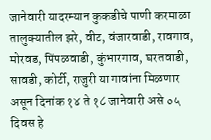जानेवारी यादरम्यान कुकडीचे पाणी करमाळा तालुक्यातील झरे, वीट, वंजारवाडी, रावगाव, मोरवड, पिंपळवाडी, कुंभारगाव, घरतवाडी, सावडी, कोर्टी, राजुरी या गावांना मिळणार असून दिनांक १४ ते १८ जानेवारी असे ०५ दिवस हे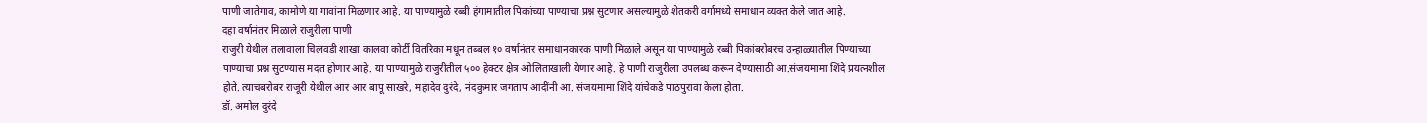पाणी जातेगाव, कामोणे या गावांना मिळणार आहे. या पाण्यामुळे रब्बी हंगामातील पिकांच्या पाण्याचा प्रश्न सुटणार असल्यामुळे शेतकरी वर्गामध्ये समाधान व्यक्त केले जात आहे.
दहा वर्षानंतर मिळाले राजुरीला पाणी
राजुरी येथील तलावाला चिलवडी शाखा कालवा कोर्टी वितरिका मधून तब्बल १० वर्षानंतर समाधानकारक पाणी मिळाले असून या पाण्यामुळे रब्बी पिकांबरोबरच उन्हाळ्यातील पिण्याच्या पाण्याचा प्रश्न सुटण्यास मदत होणार आहे. या पाण्यामुळे राजुरीतील ५०० हेक्टर क्षेत्र ओलिताखाली येणार आहे. हे पाणी राजुरीला उपलब्ध करून देण्यासाठी आ.संजयमामा शिंदे प्रयत्नशील होते. त्याचबरोबर राजूरी येथील आर आर बापू साखरे, महादेव दुरंदे, नंदकुमार जगताप आदींनी आ. संजयमामा शिंदे यांचेकडे पाठपुरावा केला होता.
डॉ. अमोल दुरंदे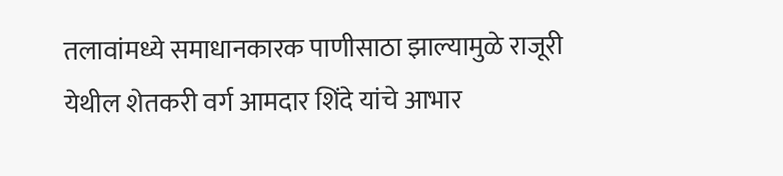तलावांमध्ये समाधानकारक पाणीसाठा झाल्यामुळे राजूरी येथील शेतकरी वर्ग आमदार शिंदे यांचे आभार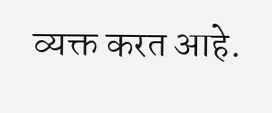व्यक्त करत आहे.